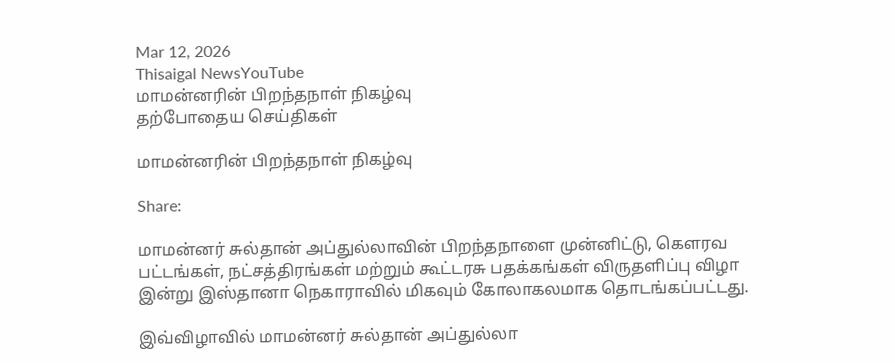Mar 12, 2026
Thisaigal NewsYouTube
மாமன்னரின் பிறந்தநாள் நிகழ்வு
தற்போதைய செய்திகள்

மாமன்னரின் பிறந்தநாள் நிகழ்வு

Share:

மாமன்னர் சுல்தான் அப்துல்லாவின் பிறந்தநாளை முன்னிட்டு, கெளரவ பட்டங்கள், நட்சத்திரங்கள் மற்றும் கூட்டரசு பதக்கங்கள் விருதளிப்பு விழா இன்று இஸ்தானா நெகாராவில் மிகவும் கோலாகலமாக தொடங்கப்பட்டது.

இவ்விழாவில் மாமன்னர் சுல்தான் அப்துல்லா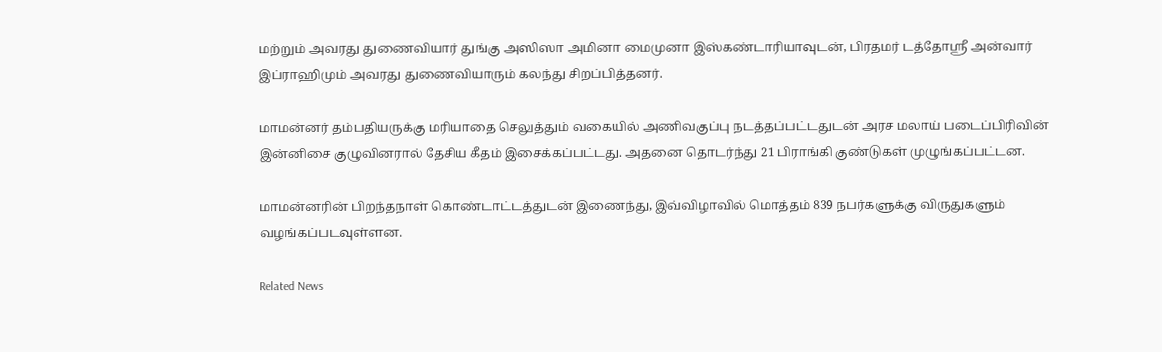மற்றும் அவரது துணைவியார் துங்கு அஸிஸா அமினா மைமுனா இஸ்கண்டாரியாவுடன், பிரதமர் டத்தோஸ்ரீ அன்வார் இப்ராஹிமும் அவரது துணைவியாரும் கலந்து சிறப்பித்தனர்.

மாமன்னர் தம்பதியருக்கு மரியாதை செலுத்தும் வகையில் அணிவகுப்பு நடத்தப்பட்டதுடன் அரச மலாய் படைப்பிரிவின் இன்னிசை குழுவினரால் தேசிய கீதம் இசைக்கப்பட்டது. அதனை தொடர்ந்து 21 பிராங்கி குண்டுகள் முழுங்கப்பட்டன.

மாமன்னரின் பிறந்தநாள் கொண்டாட்டத்துடன் இணைந்து, இவ்விழாவில் மொத்தம் 839 நபர்களுக்கு விருதுகளும் வழங்கப்படவுள்ளன.

Related News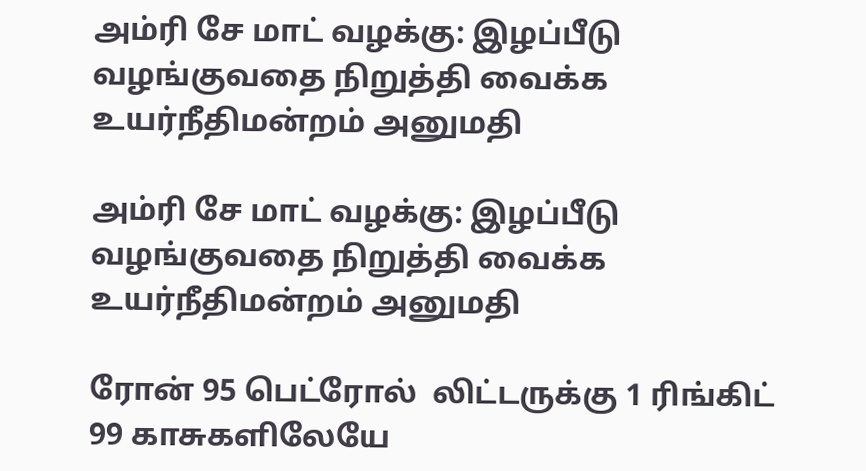அம்ரி சே மாட் வழக்கு: இழப்பீடு வழங்குவதை நிறுத்தி வைக்க உயர்நீதிமன்றம் அனுமதி

அம்ரி சே மாட் வழக்கு: இழப்பீடு வழங்குவதை நிறுத்தி வைக்க உயர்நீதிமன்றம் அனுமதி

ரோன் 95 பெட்ரோல்  லிட்டருக்கு 1 ரிங்கிட் 99 காசுகளிலேயே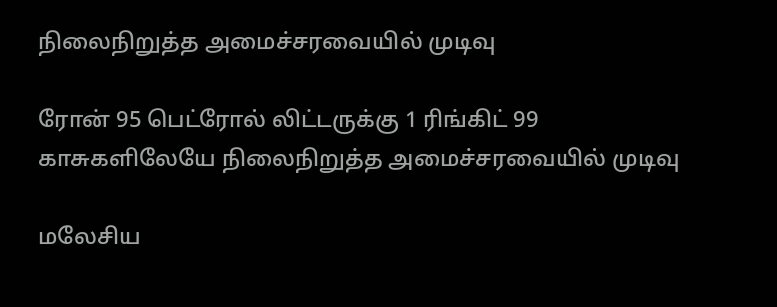நிலைநிறுத்த அமைச்சரவையில் முடிவு

ரோன் 95 பெட்ரோல் லிட்டருக்கு 1 ரிங்கிட் 99 காசுகளிலேயே நிலைநிறுத்த அமைச்சரவையில் முடிவு

மலேசிய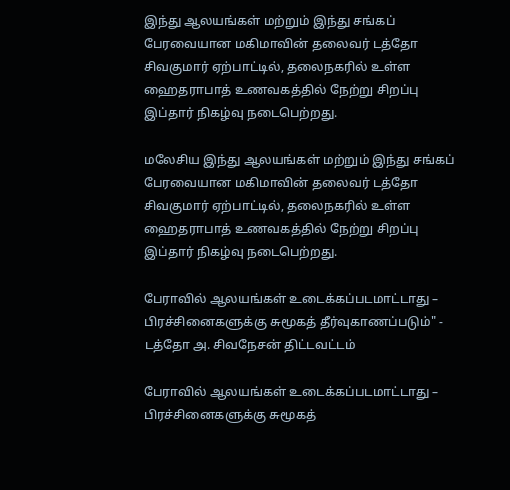இந்து ஆலயங்கள் மற்றும் இந்து சங்கப் பேரவையான மகிமாவின் தலைவர் டத்தோ சிவகுமார் ஏற்பாட்டில், தலைநகரில் உள்ள ஹைதராபாத் உணவகத்தில் நேற்று சிறப்பு இப்தார் நிகழ்வு நடைபெற்றது.

மலேசிய இந்து ஆலயங்கள் மற்றும் இந்து சங்கப் பேரவையான மகிமாவின் தலைவர் டத்தோ சிவகுமார் ஏற்பாட்டில், தலைநகரில் உள்ள ஹைதராபாத் உணவகத்தில் நேற்று சிறப்பு இப்தார் நிகழ்வு நடைபெற்றது.

பேராவில் ஆலயங்கள் உடைக்கப்படமாட்டாது – பிரச்சினைகளுக்கு சுமூகத் தீர்வுகாணப்படும்" - டத்தோ அ. சிவநேசன் திட்டவட்டம்

பேராவில் ஆலயங்கள் உடைக்கப்படமாட்டாது – பிரச்சினைகளுக்கு சுமூகத்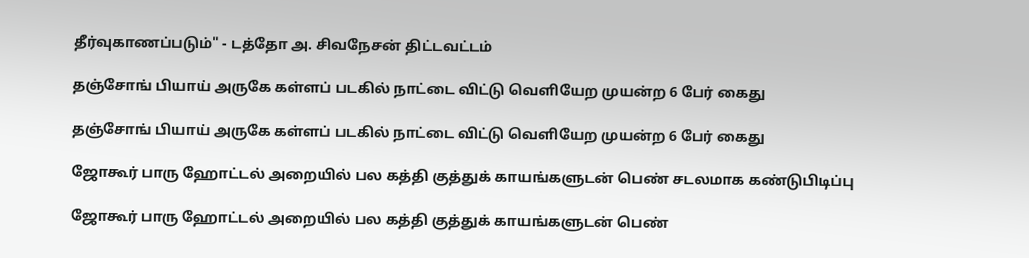தீர்வுகாணப்படும்" - டத்தோ அ. சிவநேசன் திட்டவட்டம்

தஞ்சோங் பியாய் அருகே கள்ளப் படகில் நாட்டை விட்டு வெளியேற முயன்ற 6 பேர் கைது

தஞ்சோங் பியாய் அருகே கள்ளப் படகில் நாட்டை விட்டு வெளியேற முயன்ற 6 பேர் கைது

ஜோகூர் பாரு ஹோட்டல் அறையில் பல கத்தி குத்துக் காயங்களுடன் பெண் சடலமாக கண்டுபிடிப்பு

ஜோகூர் பாரு ஹோட்டல் அறையில் பல கத்தி குத்துக் காயங்களுடன் பெண்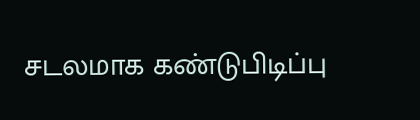சடலமாக கண்டுபிடிப்பு